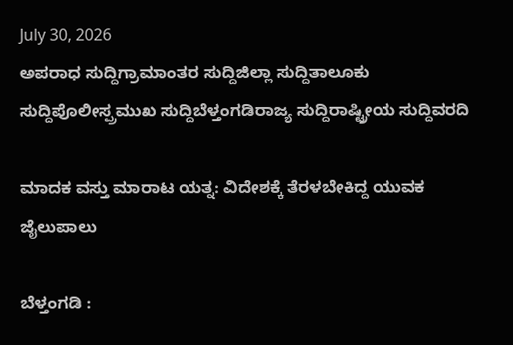July 30, 2026
ಅಪರಾಧ ಸುದ್ದಿಗ್ರಾಮಾಂತರ ಸುದ್ದಿಜಿಲ್ಲಾ ಸುದ್ದಿತಾಲೂಕು ಸುದ್ದಿಪೊಲೀಸ್ಪ್ರಮುಖ ಸುದ್ದಿಬೆಳ್ತಂಗಡಿರಾಜ್ಯ ಸುದ್ದಿರಾಷ್ಟ್ರೀಯ ಸುದ್ದಿವರದಿ

ಮಾದಕ ವಸ್ತು ಮಾರಾಟ ಯತ್ನ: ವಿದೇಶಕ್ಕೆ ತೆರಳಬೇಕಿದ್ದ ಯುವಕ ಜೈಲುಪಾಲು

ಬೆಳ್ತಂಗಡಿ :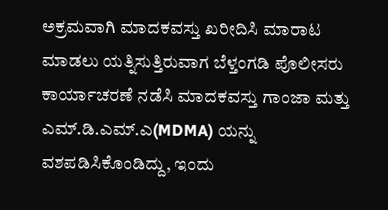ಅಕ್ರಮವಾಗಿ ಮಾದಕವಸ್ತು ಖರೀದಿಸಿ ಮಾರಾಟ ಮಾಡಲು ಯತ್ನಿಸುತ್ತಿರುವಾಗ ಬೆಳ್ತಂಗಡಿ ಪೊಲೀಸರು ಕಾರ್ಯಾಚರಣೆ ನಡೆಸಿ ಮಾದಕವಸ್ತು ಗಾಂಜಾ ಮತ್ತು ಎಮ್.ಡಿ.ಎಮ್.ಎ(MDMA) ಯನ್ನು ವಶಪಡಿಸಿಕೊಂಡಿದ್ದು, ಇಂದು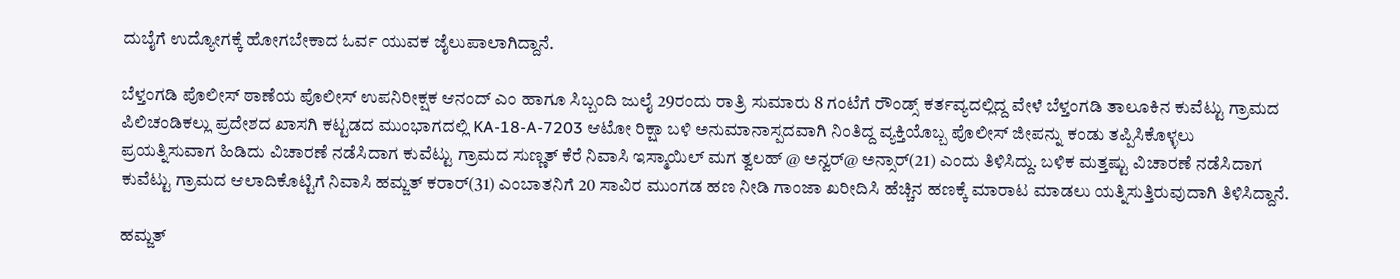ದುಬೈಗೆ ಉದ್ಯೋಗಕ್ಕೆ ಹೋಗಬೇಕಾದ ಓರ್ವ ಯುವಕ ಜೈಲುಪಾಲಾಗಿದ್ದಾನೆ.

ಬೆಳ್ತಂಗಡಿ ಪೊಲೀಸ್ ಠಾಣೆಯ ಪೊಲೀಸ್ ಉಪನಿರೀಕ್ಷಕ ಆನಂದ್ ಎಂ ಹಾಗೂ ಸಿಬ್ಬಂದಿ ಜುಲೈ 29ರಂದು ರಾತ್ರಿ ಸುಮಾರು 8 ಗಂಟೆಗೆ ರೌಂಡ್ಸ್ ಕರ್ತವ್ಯದಲ್ಲಿದ್ದ ವೇಳೆ ಬೆಳ್ತಂಗಡಿ ತಾಲೂಕಿನ ಕುವೆಟ್ಟು ಗ್ರಾಮದ ಪಿಲಿಚಂಡಿಕಲ್ಲು ಪ್ರದೇಶದ ಖಾಸಗಿ ಕಟ್ಟಡದ ಮುಂಭಾಗದಲ್ಲಿ KA-18-A-7203 ಆಟೋ ರಿಕ್ಷಾ ಬಳಿ ಅನುಮಾನಾಸ್ಪದವಾಗಿ ನಿಂತಿದ್ದ ವ್ಯಕ್ತಿಯೊಬ್ಬ ಪೊಲೀಸ್ ಜೀಪನ್ನು ಕಂಡು ತಪ್ಪಿಸಿಕೊಳ್ಳಲು ಪ್ರಯತ್ನಿಸುವಾಗ ಹಿಡಿದು ವಿಚಾರಣೆ ನಡೆಸಿದಾಗ ಕುವೆಟ್ಟು ಗ್ರಾಮದ ಸುಣ್ಣತ್ ಕೆರೆ ನಿವಾಸಿ ಇಸ್ಮಾಯಿಲ್ ಮಗ ತ್ವಲಹ್ @ ಅನ್ವರ್@ ಅನ್ಸಾರ್(21) ಎಂದು ತಿಳಿಸಿದ್ದು. ಬಳಿಕ ಮತ್ತಷ್ಟು ವಿಚಾರಣೆ ನಡೆಸಿದಾಗ ಕುವೆಟ್ಟು ಗ್ರಾಮದ ಆಲಾದಿಕೊಟ್ಟಿಗೆ ನಿವಾಸಿ ಹಮ್ಜತ್ ಕರಾರ್(31) ಎಂಬಾತನಿಗೆ 20 ಸಾವಿರ ಮುಂಗಡ ಹಣ ನೀಡಿ ಗಾಂಜಾ ಖರೀದಿಸಿ ಹೆಚ್ಚಿನ ಹಣಕ್ಕೆ ಮಾರಾಟ ಮಾಡಲು ಯತ್ನಿಸುತ್ತಿರುವುದಾಗಿ ತಿಳಿಸಿದ್ದಾನೆ.

ಹಮ್ಜತ್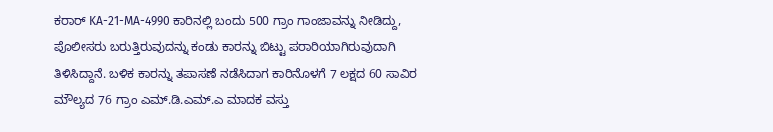ಕರಾರ್ KA-21-MA-4990 ಕಾರಿನಲ್ಲಿ ಬಂದು 500 ಗ್ರಾಂ ಗಾಂಜಾವನ್ನು ನೀಡಿದ್ದು, ಪೊಲೀಸರು ಬರುತ್ತಿರುವುದನ್ನು ಕಂಡು ಕಾರನ್ನು ಬಿಟ್ಟು ಪರಾರಿಯಾಗಿರುವುದಾಗಿ ತಿಳಿಸಿದ್ದಾನೆ. ಬಳಿಕ ಕಾರನ್ನು ತಪಾಸಣೆ ನಡೆಸಿದಾಗ ಕಾರಿನೊಳಗೆ 7 ಲಕ್ಷದ 60 ಸಾವಿರ ಮೌಲ್ಯದ 76 ಗ್ರಾಂ ಎಮ್.ಡಿ.ಎಮ್.ಎ ಮಾದಕ ವಸ್ತು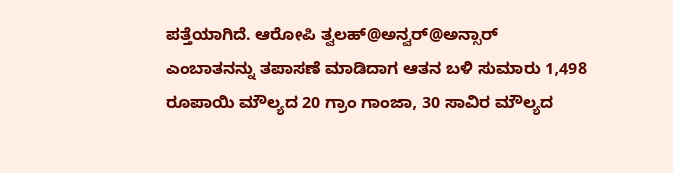ಪತ್ತೆಯಾಗಿದೆ. ಆರೋಪಿ ತ್ವಲಹ್@ಅನ್ವರ್@ಅನ್ಸಾರ್ ಎಂಬಾತನನ್ನು ತಪಾಸಣೆ ಮಾಡಿದಾಗ ಆತನ ಬಳಿ ಸುಮಾರು 1,498 ರೂಪಾಯಿ ಮೌಲ್ಯದ 20 ಗ್ರಾಂ ಗಾಂಜಾ, 30 ಸಾವಿರ ಮೌಲ್ಯದ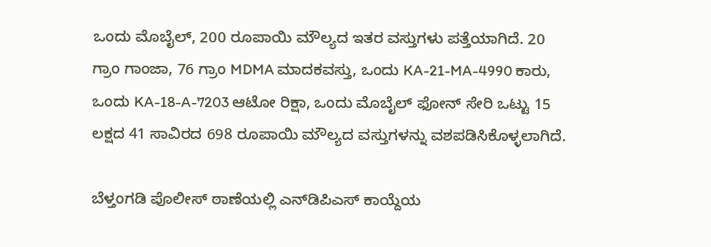ಒಂದು ಮೊಬೈಲ್, 200 ರೂಪಾಯಿ ಮೌಲ್ಯದ ಇತರ ವಸ್ತುಗಳು ಪತ್ತೆಯಾಗಿದೆ. 20 ಗ್ರಾಂ ಗಾಂಜಾ, 76 ಗ್ರಾಂ MDMA ಮಾದಕವಸ್ತು, ಒಂದು KA-21-MA-4990 ಕಾರು, ಒಂದು KA-18-A-7203 ಆಟೋ ರಿಕ್ಷಾ, ಒಂದು ಮೊಬೈಲ್ ಫೋನ್ ಸೇರಿ ಒಟ್ಟು 15 ಲಕ್ಷದ 41 ಸಾವಿರದ 698 ರೂಪಾಯಿ ಮೌಲ್ಯದ ವಸ್ತುಗಳನ್ನು ವಶಪಡಿಸಿಕೊಳ್ಳಲಾಗಿದೆ.

ಬೆಳ್ತಂಗಡಿ ಪೊಲೀಸ್ ಠಾಣೆಯಲ್ಲಿ ಎನ್‌ಡಿಪಿಎಸ್ ಕಾಯ್ದೆಯ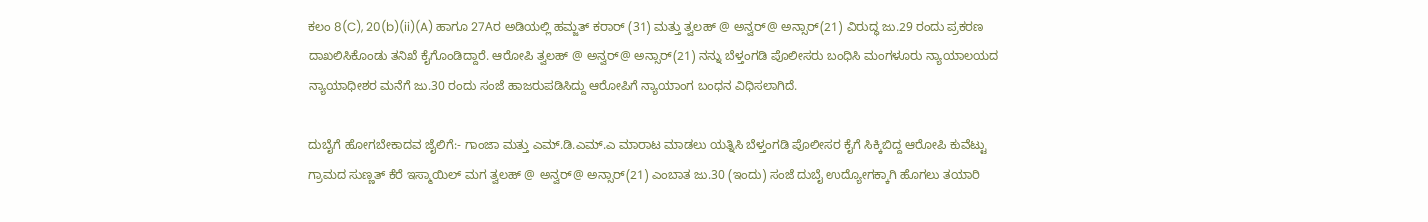ಕಲಂ 8(C), 20(b)(ii)(A) ಹಾಗೂ 27Aರ ಅಡಿಯಲ್ಲಿ ಹಮ್ಜತ್ ಕರಾರ್ (31) ಮತ್ತು ತ್ವಲಹ್ @ ಅನ್ವರ್@ ಅನ್ಸಾರ್(21) ವಿರುದ್ಧ ಜು.29 ರಂದು ಪ್ರಕರಣ ದಾಖಲಿಸಿಕೊಂಡು ತನಿಖೆ ಕೈಗೊಂಡಿದ್ದಾರೆ. ಆರೋಪಿ ತ್ವಲಹ್ @ ಅನ್ವರ್@ ಅನ್ಸಾರ್(21) ನನ್ನು ಬೆಳ್ತಂಗಡಿ ಪೊಲೀಸರು ಬಂಧಿಸಿ ಮಂಗಳೂರು ನ್ಯಾಯಾಲಯದ ನ್ಯಾಯಾಧೀಶರ ಮನೆಗೆ ಜು.30 ರಂದು ಸಂಜೆ ಹಾಜರುಪಡಿಸಿದ್ದು ಆರೋಪಿಗೆ ನ್ಯಾಯಾಂಗ ಬಂಧನ ವಿಧಿಸಲಾಗಿದೆ.

ದುಬೈಗೆ ಹೋಗಬೇಕಾದವ ಜೈಲಿಗೆ:- ಗಾಂಜಾ ಮತ್ತು ಎಮ್.ಡಿ.ಎಮ್.ಎ ಮಾರಾಟ ಮಾಡಲು ಯತ್ನಿಸಿ ಬೆಳ್ತಂಗಡಿ ಪೊಲೀಸರ ಕೈಗೆ ಸಿಕ್ಕಿಬಿದ್ದ ಆರೋಪಿ ಕುವೆಟ್ಟು ಗ್ರಾಮದ ಸುಣ್ಣತ್ ಕೆರೆ ಇಸ್ಮಾಯಿಲ್ ಮಗ ತ್ವಲಹ್ @ ಅನ್ವರ್@ ಅನ್ಸಾರ್(21) ಎಂಬಾತ ಜು.30 (ಇಂದು) ಸಂಜೆ ದುಬೈ ಉದ್ಯೋಗಕ್ಕಾಗಿ ಹೊಗಲು ತಯಾರಿ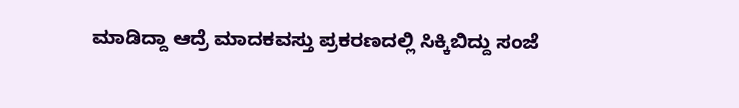ಮಾಡಿದ್ದಾ ಆದ್ರೆ ಮಾದಕವಸ್ತು ಪ್ರಕರಣದಲ್ಲಿ ಸಿಕ್ಕಿಬಿದ್ದು ಸಂಜೆ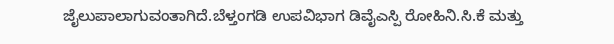ಜೈಲುಪಾಲಾಗುವಂತಾಗಿದೆ.ಬೆಳ್ತಂಗಡಿ ಉಪವಿಭಾಗ ಡಿವೈಎಸ್ಪಿ ರೋಹಿನಿ.ಸಿ.ಕೆ ಮತ್ತು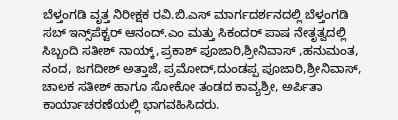ಬೆಳ್ತಂಗಡಿ ವೃತ್ತ ನಿರೀಕ್ಷಕ ರವಿ.ಬಿ.ಎಸ್ ಮಾರ್ಗದರ್ಶನದಲ್ಲಿ ಬೆಳ್ತಂಗಡಿ ಸಬ್ ಇನ್ಸ್‌ಪೆಕ್ಟರ್ ಆನಂದ್.ಎಂ ಮತ್ತು ಸಿಕಂದರ್ ಪಾಷ ನೇತೃತ್ವದಲ್ಲಿ ಸಿಬ್ಬಂದಿ ಸತೀಶ್ ನಾಯ್ಕ್,ಪ್ರಕಾಶ್ ಪೂಜಾರಿ,ಶ್ರೀನಿವಾಸ್ ,ಹನುಮಂತ, ನಂದ, ಜಗದೀಶ್ ಅತ್ತಾಜೆ, ಪ್ರಮೋದ್,ದುಂಡಪ್ಪ ಪೂಜಾರಿ,ಶ್ರೀನಿವಾಸ್, ಚಾಲಕ ಸತೀಶ್ ಹಾಗೂ ಸೋಕೋ ತಂಡದ ಕಾವ್ಯಶ್ರೀ, ಅರ್ಪಿತಾ ಕಾರ್ಯಾಚರಣೆಯಲ್ಲಿ ಭಾಗವಹಿಸಿದರು.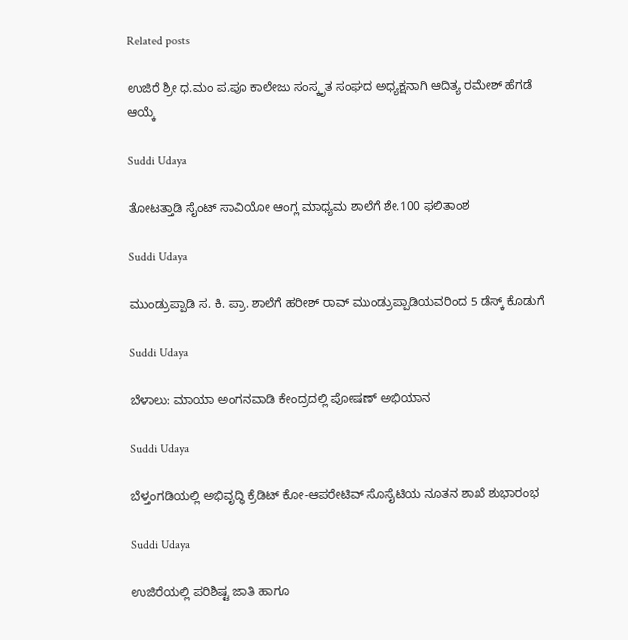Related posts

ಉಜಿರೆ ಶ್ರೀ ಧ.ಮಂ ಪ.ಪೂ ಕಾಲೇಜು ಸಂಸ್ಕೃತ ಸಂಘದ ಅಧ್ಯಕ್ಷನಾಗಿ ಆದಿತ್ಯ ರಮೇಶ್ ಹೆಗಡೆ ಆಯ್ಕೆ

Suddi Udaya

ತೋಟತ್ತಾಡಿ ಸೈಂಟ್ ಸಾವಿಯೋ ಆಂಗ್ಲ ಮಾಧ್ಯಮ ಶಾಲೆಗೆ ಶೇ.100 ಫಲಿತಾಂಶ

Suddi Udaya

ಮುಂಡ್ರುಪ್ಪಾಡಿ ಸ. ಕಿ. ಪ್ರಾ. ಶಾಲೆಗೆ ಹರೀಶ್ ರಾವ್ ಮುಂಡ್ರುಪ್ಪಾಡಿಯವರಿಂದ 5 ಡೆಸ್ಕ್ ಕೊಡುಗೆ

Suddi Udaya

ಬೆಳಾಲು: ಮಾಯಾ ಅಂಗನವಾಡಿ ಕೇಂದ್ರದಲ್ಲಿ ಪೋಷಣ್ ಅಭಿಯಾನ

Suddi Udaya

ಬೆಳ್ತಂಗಡಿಯಲ್ಲಿ ಅಭಿವೃದ್ಧಿ ಕ್ರೆಡಿಟ್ ಕೋ-ಆಪರೇಟಿವ್ ಸೊಸೈಟಿಯ ನೂತನ ಶಾಖೆ ಶುಭಾರಂಭ

Suddi Udaya

ಉಜಿರೆಯಲ್ಲಿ ಪರಿಶಿಷ್ಟ ಜಾತಿ ಹಾಗೂ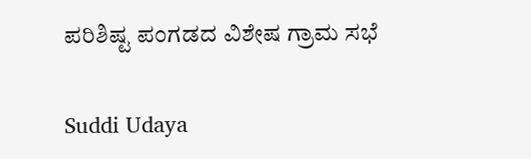ಪರಿಶಿಷ್ಟ ಪಂಗಡದ ವಿಶೇಷ ಗ್ರಾಮ ಸಭೆ

Suddi Udaya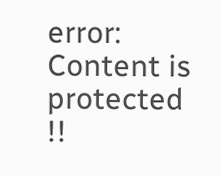error: Content is protected !!